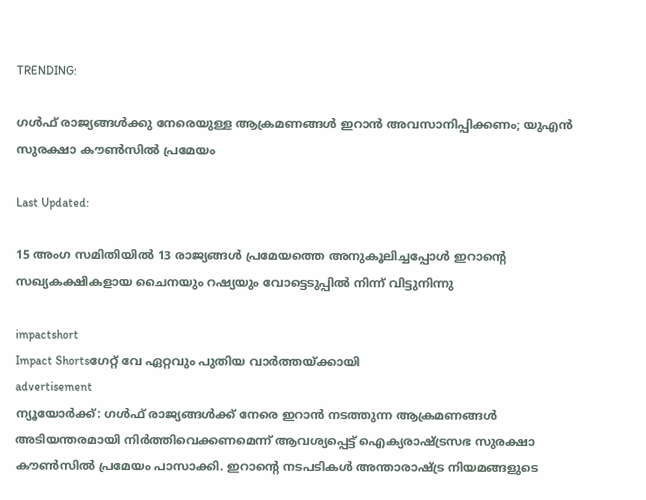TRENDING:

ഗൾഫ് രാജ്യങ്ങൾക്കു നേരെയുള്ള ആക്രമണങ്ങൾ ഇറാൻ അവസാനിപ്പിക്കണം; യുഎൻ സുരക്ഷാ കൗൺസിൽ പ്രമേയം

Last Updated:

15 അംഗ സമിതിയിൽ 13 രാജ്യങ്ങൾ പ്രമേയത്തെ അനുകൂലിച്ചപ്പോൾ ഇറാൻ്റെ സഖ്യകക്ഷികളായ ചൈനയും റഷ്യയും വോട്ടെടുപ്പിൽ നിന്ന് വിട്ടുനിന്നു

impactshort
Impact Shortsഗേറ്റ് വേ ഏറ്റവും പുതിയ വാർത്തയ്ക്കായി
advertisement
ന്യൂയോർക്ക്: ഗൾഫ് രാജ്യങ്ങൾക്ക് നേരെ ഇറാൻ നടത്തുന്ന ആക്രമണങ്ങൾ അടിയന്തരമായി നിർത്തിവെക്കണമെന്ന് ആവശ്യപ്പെട്ട് ഐക്യരാഷ്ട്രസഭ സുരക്ഷാ കൗൺസിൽ പ്രമേയം പാസാക്കി. ഇറാൻ്റെ നടപടികൾ അന്താരാഷ്ട്ര നിയമങ്ങളുടെ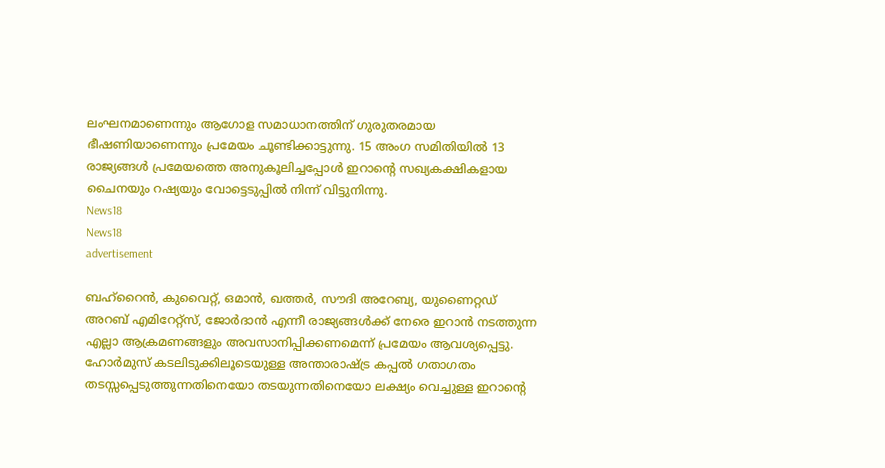ലംഘനമാണെന്നും ആഗോള സമാധാനത്തിന് ഗുരുതരമായ ഭീഷണിയാണെന്നും പ്രമേയം ചൂണ്ടിക്കാട്ടുന്നു. 15 അംഗ സമിതിയിൽ 13 രാജ്യങ്ങൾ പ്രമേയത്തെ അനുകൂലിച്ചപ്പോൾ ഇറാൻ്റെ സഖ്യകക്ഷികളായ ചൈനയും റഷ്യയും വോട്ടെടുപ്പിൽ നിന്ന് വിട്ടുനിന്നു.
News18
News18
advertisement

ബഹ്‌റൈൻ, കുവൈറ്റ്, ഒമാൻ, ഖത്തർ, സൗദി അറേബ്യ, യുണൈറ്റഡ് അറബ് എമിറേറ്റ്‌സ്, ജോർദാൻ എന്നീ രാജ്യങ്ങൾക്ക് നേരെ ഇറാൻ നടത്തുന്ന എല്ലാ ആക്രമണങ്ങളും അവസാനിപ്പിക്കണമെന്ന് പ്രമേയം ആവശ്യപ്പെട്ടു. ഹോർമുസ് കടലിടുക്കിലൂടെയുള്ള അന്താരാഷ്ട്ര കപ്പൽ ഗതാഗതം തടസ്സപ്പെടുത്തുന്നതിനെയോ തടയുന്നതിനെയോ ലക്ഷ്യം വെച്ചുള്ള ഇറാൻ്റെ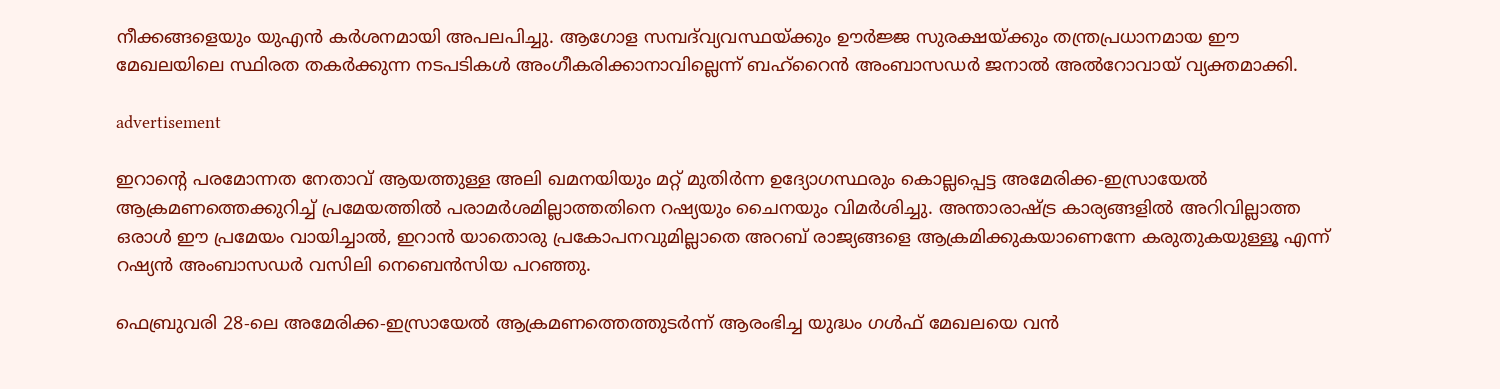നീക്കങ്ങളെയും യുഎൻ കർശനമായി അപലപിച്ചു. ആഗോള സമ്പദ്‌വ്യവസ്ഥയ്ക്കും ഊർജ്ജ സുരക്ഷയ്ക്കും തന്ത്രപ്രധാനമായ ഈ മേഖലയിലെ സ്ഥിരത തകർക്കുന്ന നടപടികൾ അംഗീകരിക്കാനാവില്ലെന്ന് ബഹ്‌റൈൻ അംബാസഡർ ജനാൽ അൽറോവായ് വ്യക്തമാക്കി.

advertisement

ഇറാൻ്റെ പരമോന്നത നേതാവ് ആയത്തുള്ള അലി ഖമനയിയും മറ്റ് മുതിർന്ന ഉദ്യോഗസ്ഥരും കൊല്ലപ്പെട്ട അമേരിക്ക-ഇസ്രായേൽ ആക്രമണത്തെക്കുറിച്ച് പ്രമേയത്തിൽ പരാമർശമില്ലാത്തതിനെ റഷ്യയും ചൈനയും വിമർശിച്ചു. അന്താരാഷ്ട്ര കാര്യങ്ങളിൽ അറിവില്ലാത്ത ഒരാൾ ഈ പ്രമേയം വായിച്ചാൽ, ഇറാൻ യാതൊരു പ്രകോപനവുമില്ലാതെ അറബ് രാജ്യങ്ങളെ ആക്രമിക്കുകയാണെന്നേ കരുതുകയുള്ളൂ എന്ന് റഷ്യൻ അംബാസഡർ വസിലി നെബെൻസിയ പറഞ്ഞു.

ഫെബ്രുവരി 28-ലെ അമേരിക്ക-ഇസ്രായേൽ ആക്രമണത്തെത്തുടർന്ന് ആരംഭിച്ച യുദ്ധം ഗൾഫ് മേഖലയെ വൻ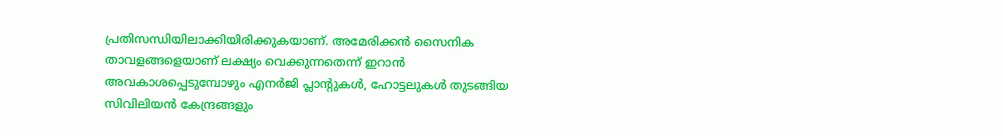പ്രതിസന്ധിയിലാക്കിയിരിക്കുകയാണ്. അമേരിക്കൻ സൈനിക താവളങ്ങളെയാണ് ലക്ഷ്യം വെക്കുന്നതെന്ന് ഇറാൻ അവകാശപ്പെടുമ്പോഴും എനർജി പ്ലാന്റുകൾ, ഹോട്ടലുകൾ തുടങ്ങിയ സിവിലിയൻ കേന്ദ്രങ്ങളും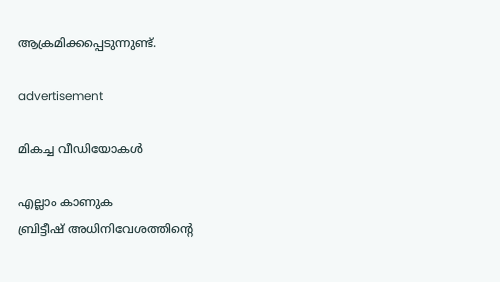ആക്രമിക്കപ്പെടുന്നുണ്ട്.

advertisement

മികച്ച വീഡിയോകൾ

എല്ലാം കാണുക
ബ്രിട്ടീഷ് അധിനിവേശത്തിൻ്റെ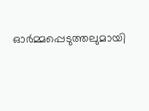ഓർമ്മപ്പെടുത്തലുമായി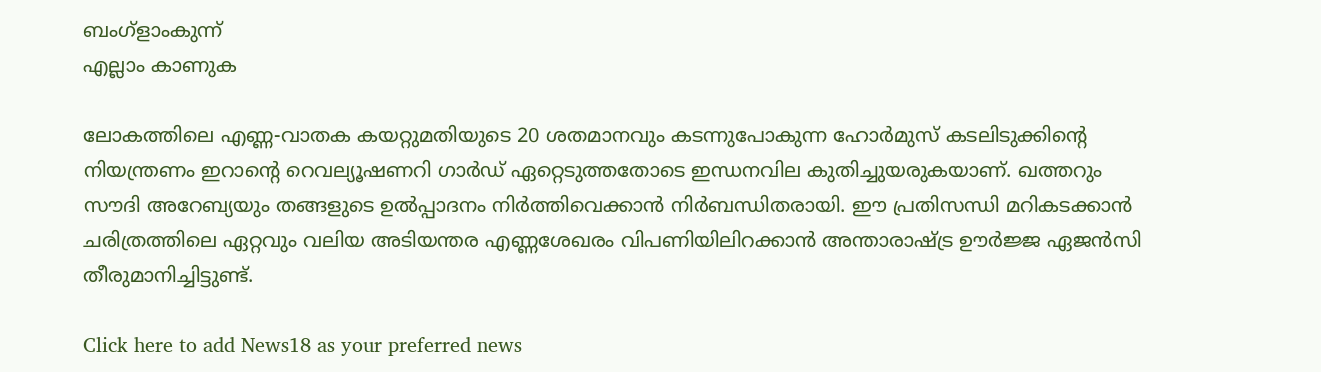ബംഗ്ളാംകുന്ന്
എല്ലാം കാണുക

ലോകത്തിലെ എണ്ണ-വാതക കയറ്റുമതിയുടെ 20 ശതമാനവും കടന്നുപോകുന്ന ഹോർമുസ് കടലിടുക്കിൻ്റെ നിയന്ത്രണം ഇറാൻ്റെ റെവല്യൂഷണറി ഗാർഡ് ഏറ്റെടുത്തതോടെ ഇന്ധനവില കുതിച്ചുയരുകയാണ്. ഖത്തറും സൗദി അറേബ്യയും തങ്ങളുടെ ഉൽപ്പാദനം നിർത്തിവെക്കാൻ നിർബന്ധിതരായി. ഈ പ്രതിസന്ധി മറികടക്കാൻ ചരിത്രത്തിലെ ഏറ്റവും വലിയ അടിയന്തര എണ്ണശേഖരം വിപണിയിലിറക്കാൻ അന്താരാഷ്ട്ര ഊർജ്ജ ഏജൻസി തീരുമാനിച്ചിട്ടുണ്ട്.

Click here to add News18 as your preferred news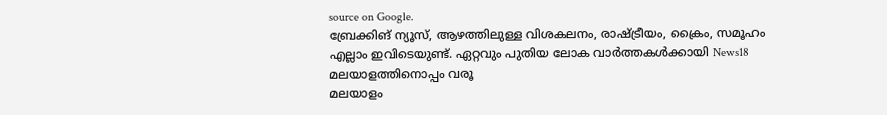source on Google.
ബ്രേക്കിങ് ന്യൂസ്, ആഴത്തിലുള്ള വിശകലനം, രാഷ്ട്രീയം, ക്രൈം, സമൂഹം എല്ലാം ഇവിടെയുണ്ട്. ഏറ്റവും പുതിയ ലോക വാർത്തകൾക്കായി News18 മലയാളത്തിനൊപ്പം വരൂ
മലയാളം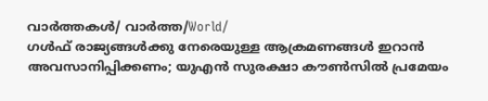വാർത്തകൾ/ വാർത്ത/World/
ഗൾഫ് രാജ്യങ്ങൾക്കു നേരെയുള്ള ആക്രമണങ്ങൾ ഇറാൻ അവസാനിപ്പിക്കണം; യുഎൻ സുരക്ഷാ കൗൺസിൽ പ്രമേയം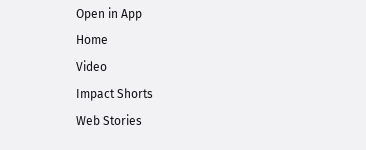Open in App
Home
Video
Impact Shorts
Web Stories